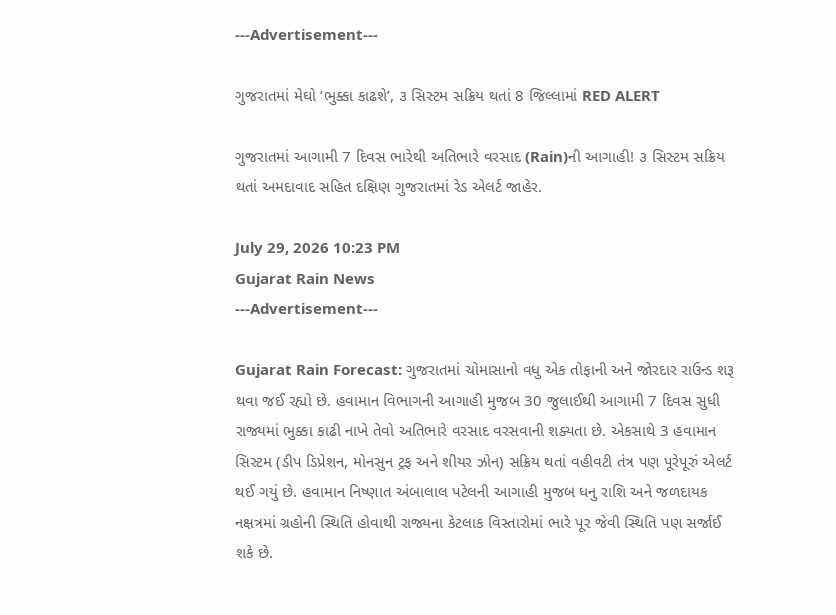---Advertisement---

ગુજરાતમાં મેઘો ‘ભુક્કા કાઢશે’, ૩ સિસ્ટમ સક્રિય થતાં 8 જિલ્લામાં RED ALERT

ગુજરાતમાં આગામી 7 દિવસ ભારેથી અતિભારે વરસાદ (Rain)ની આગાહી! ૩ સિસ્ટમ સક્રિય થતાં અમદાવાદ સહિત દક્ષિણ ગુજરાતમાં રેડ એલર્ટ જાહેર.

July 29, 2026 10:23 PM
Gujarat Rain News
---Advertisement---

Gujarat Rain Forecast: ગુજરાતમાં ચોમાસાનો વધુ એક તોફાની અને જોરદાર રાઉન્ડ શરૂ થવા જઈ રહ્યો છે. હવામાન વિભાગની આગાહી મુજબ 30 જુલાઈથી આગામી 7 દિવસ સુધી રાજ્યમાં ભુક્કા કાઢી નાખે તેવો અતિભારે વરસાદ વરસવાની શક્યતા છે. એકસાથે 3 હવામાન સિસ્ટમ (ડીપ ડિપ્રેશન, મોનસુન ટ્રફ અને શીયર ઝોન) સક્રિય થતાં વહીવટી તંત્ર પણ પૂરેપૂરું એલર્ટ થઈ ગયું છે. હવામાન નિષ્ણાત અંબાલાલ પટેલની આગાહી મુજબ ધનુ રાશિ અને જળદાયક નક્ષત્રમાં ગ્રહોની સ્થિતિ હોવાથી રાજ્યના કેટલાક વિસ્તારોમાં ભારે પૂર જેવી સ્થિતિ પણ સર્જાઈ શકે છે.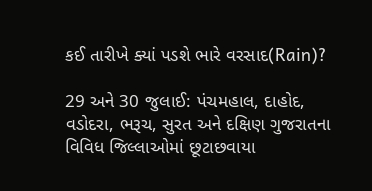કઈ તારીખે ક્યાં પડશે ભારે વરસાદ(Rain)?

29 અને 30 જુલાઈ: પંચમહાલ, દાહોદ, વડોદરા, ભરૂચ, સુરત અને દક્ષિણ ગુજરાતના વિવિધ જિલ્લાઓમાં છૂટાછવાયા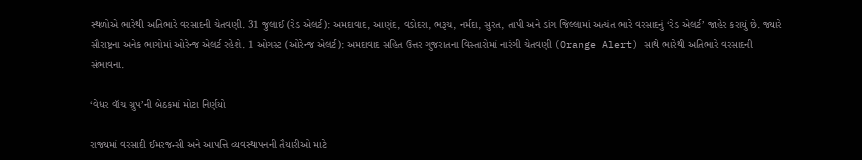સ્થળોએ ભારેથી અતિભારે વરસાદની ચેતવણી. 31 જુલાઈ (રેડ એલર્ટ): અમદાવાદ, આણંદ, વડોદરા, ભરૂચ, નર્મદા, સુરત, તાપી અને ડાંગ જિલ્લામાં અત્યંત ભારે વરસાદનું ‘રેડ એલર્ટ’ જાહેર કરાયું છે. જ્યારે સૌરાષ્ટ્રના અનેક ભાગોમાં ઓરેન્જ એલર્ટ રહેશે. 1 ઓગસ્ટ (ઓરેન્જ એલર્ટ): અમદાવાદ સહિત ઉત્તર ગુજરાતના વિસ્તારોમાં નારંગી ચેતવણી (Orange Alert) સાથે ભારેથી અતિભારે વરસાદની સંભાવના.

‘વેધર વૉચ ગ્રુપ’ની બેઠકમાં મોટા નિર્ણયો

રાજ્યમાં વરસાદી ઈમરજન્સી અને આપત્તિ વ્યવસ્થાપનની તૈયારીઓ માટે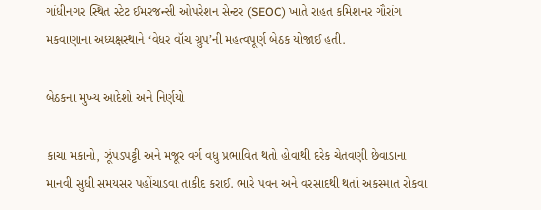ગાંધીનગર સ્થિત સ્ટેટ ઈમરજન્સી ઓપરેશન સેન્ટર (SEOC) ખાતે રાહત કમિશનર ગૌરાંગ મકવાણાના અધ્યક્ષસ્થાને ‘વેધર વૉચ ગ્રુપ’ની મહત્વપૂર્ણ બેઠક યોજાઈ હતી.

બેઠકના મુખ્ય આદેશો અને નિર્ણયો

કાચા મકાનો, ઝૂંપડપટ્ટી અને મજૂર વર્ગ વધુ પ્રભાવિત થતો હોવાથી દરેક ચેતવણી છેવાડાના માનવી સુધી સમયસર પહોંચાડવા તાકીદ કરાઈ. ભારે પવન અને વરસાદથી થતાં અકસ્માત રોકવા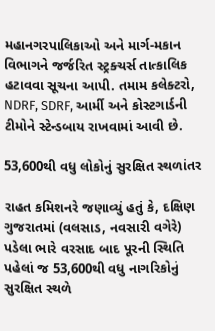મહાનગરપાલિકાઓ અને માર્ગ-મકાન વિભાગને જર્જરિત સ્ટ્રક્ચર્સ તાત્કાલિક હટાવવા સૂચના આપી. તમામ કલેક્ટરો, NDRF, SDRF, આર્મી અને કોસ્ટગાર્ડની ટીમોને સ્ટેન્ડબાય રાખવામાં આવી છે.

53,600થી વધુ લોકોનું સુરક્ષિત સ્થળાંતર

રાહત કમિશનરે જણાવ્યું હતું કે, દક્ષિણ ગુજરાતમાં (વલસાડ, નવસારી વગેરે) પડેલા ભારે વરસાદ બાદ પૂરની સ્થિતિ પહેલાં જ 53,600થી વધુ નાગરિકોનું સુરક્ષિત સ્થળે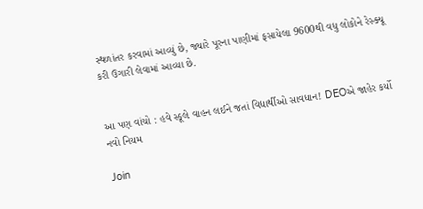સ્થળાંતર કરવામાં આવ્યું છે, જ્યારે પૂરના પાણીમાં ફસાયેલા 9600થી વધુ લોકોને રેસ્ક્યૂ કરી ઉગારી લેવામાં આવ્યા છે.


આ પણ વાંચો : હવે સ્કૂલે વાહન લઈને જતાં વિદ્યાર્થીઓ સાવધાન! DEOએ જાહેર કર્યો નવો નિયમ

Join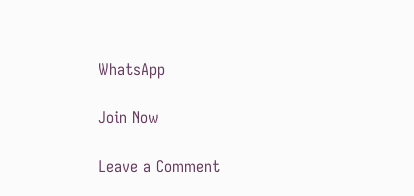WhatsApp

Join Now

Leave a Comment